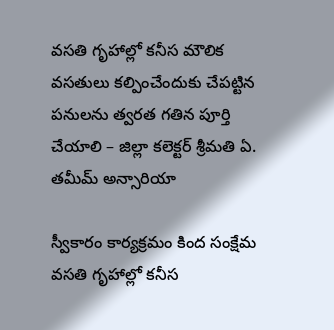వసతి గృహాల్లో కనీస మౌలిక వసతులు కల్పించేందుకు చేపట్టిన పనులను త్వరత గతిన పూర్తి చేయాలి – జిల్లా కలెక్టర్ శ్రీమతి ఏ. తమీమ్ అన్సారియా

స్వీకారం కార్యక్రమం కింద సంక్షేమ వసతి గృహాల్లో కనీస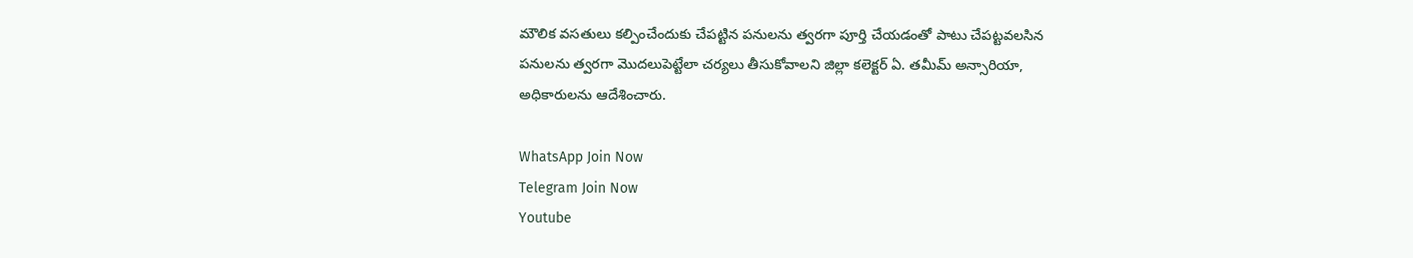మౌలిక వసతులు కల్పించేందుకు చేపట్టిన పనులను త్వరగా పూర్తి చేయడంతో పాటు చేపట్టవలసిన పనులను త్వరగా మొదలుపెట్టేలా చర్యలు తీసుకోవాలని జిల్లా కలెక్టర్ ఏ. తమీమ్ అన్సారియా, అధికారులను ఆదేశించారు.

WhatsApp Join Now
Telegram Join Now
Youtube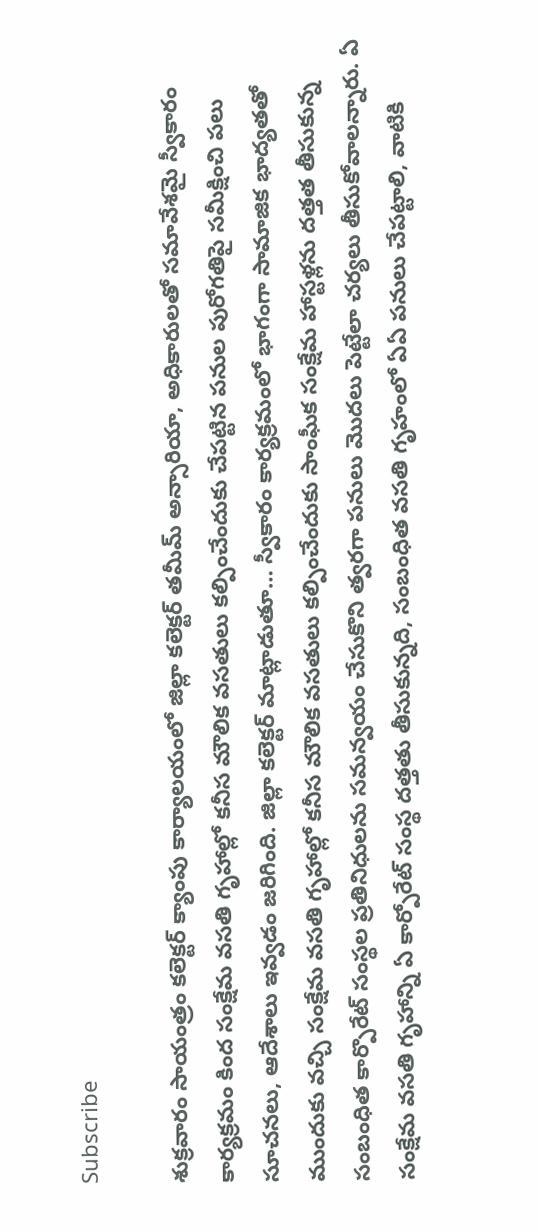Subscribe

శుక్రవారం సాయంత్రం కలెక్టర్ క్యాంపు కార్యాలయంలో జిల్లా కలెక్టర్ తమీమ్ అన్సారియా, అధికారులతో సమావేశమై స్వీకారం కార్యక్రమం కింద సంక్షేమ వసతి గృహాల్లో కనీస మౌలిక వసతులు కల్పించేందుకు చేపట్టిన పనుల పురోగతిపై సమీక్షించి పలు సూచనలు, ఆదేశాలు ఇవ్వడం జరిగింది. జిల్లా కలెక్టర్ మాట్లాడుతూ… స్వీకారం కార్యక్రమంలో భాగంగా సామాజిక భాద్యతతో ముందుకు వచ్చి సంక్షేమ వసతి గృహాల్లో కనీస మౌలిక వసతులు కల్పించేందుకు సాంఘీక సంక్షేమ హాస్టళ్లను దత్తత తీసుకున్న సంబంధిత కార్పొరేట్ సంస్థల ప్రతినిధులను సమన్వయం చేసుకొని త్వరగా పనులు మొదలు పెట్టేలా చర్యలు తీసుకోవాలన్నారు. ఏ సంక్షేమ వసతి గృహాన్ని ఏ కార్పోరేట్ సంస్థ దత్తతు తీసుకున్నది, సంబంధిత వసతి గృహంలో ఏఏ పనులు చేపట్టాలి, వాటికి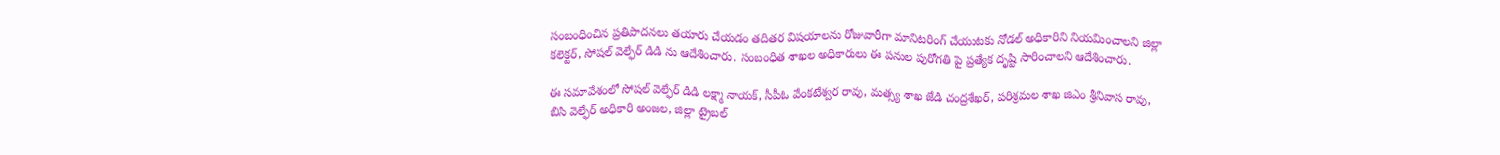సంబంధించిన ప్రతిపాదనలు తయారు చేయడం తదితర విషయాలను రోజువారీగా మానిటరింగ్ చేయుటకు నోడల్ అధికారిని నియమించాలని జిల్లా కలెక్టర్, సోషల్ వెల్ఫేర్ డిడి ను ఆదేశించారు. సంబంధిత శాఖల అధికారులు ఈ పనుల పురోగతి పై ప్రత్యేక దృష్టి సారించాలని ఆదేశించారు.

ఈ సమావేశంలో సోషల్ వెల్ఫేర్ డిడి లక్ష్మా నాయక్, సీపీఓ వేంకటేశ్వర రావు, మత్స్య శాఖ జేడి చంద్రశేఖర్, పరిశ్రమల శాఖ జిఎం శ్రీనివాస రావు, బిసి వెల్ఫేర్ అధికారి అంజల, జిల్లా ట్రైబల్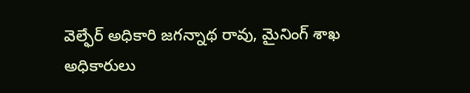వెల్ఫేర్ అధికారి జగన్నాథ రావు, మైనింగ్ శాఖ అధికారులు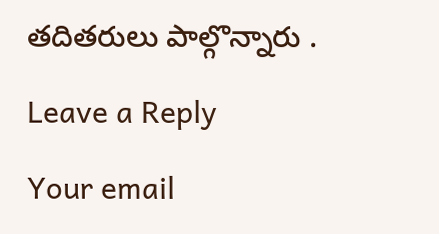తదితరులు పాల్గొన్నారు .

Leave a Reply

Your email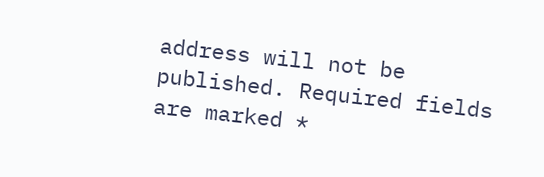address will not be published. Required fields are marked *